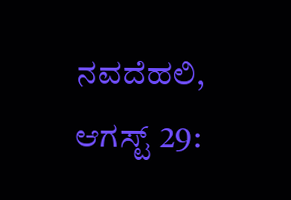ನವದೆಹಲಿ, ಆಗಸ್ಟ್ 29: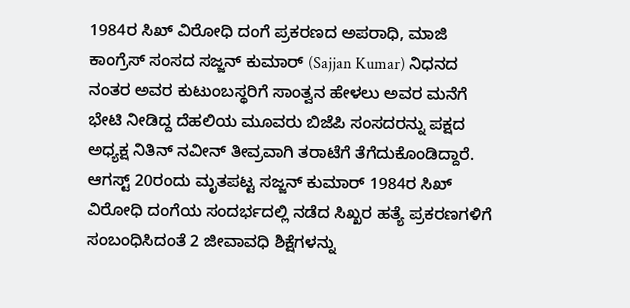1984ರ ಸಿಖ್ ವಿರೋಧಿ ದಂಗೆ ಪ್ರಕರಣದ ಅಪರಾಧಿ, ಮಾಜಿ ಕಾಂಗ್ರೆಸ್ ಸಂಸದ ಸಜ್ಜನ್ ಕುಮಾರ್ (Sajjan Kumar) ನಿಧನದ ನಂತರ ಅವರ ಕುಟುಂಬಸ್ಥರಿಗೆ ಸಾಂತ್ವನ ಹೇಳಲು ಅವರ ಮನೆಗೆ ಭೇಟಿ ನೀಡಿದ್ದ ದೆಹಲಿಯ ಮೂವರು ಬಿಜೆಪಿ ಸಂಸದರನ್ನು ಪಕ್ಷದ ಅಧ್ಯಕ್ಷ ನಿತಿನ್ ನವೀನ್ ತೀವ್ರವಾಗಿ ತರಾಟೆಗೆ ತೆಗೆದುಕೊಂಡಿದ್ದಾರೆ. ಆಗಸ್ಟ್ 20ರಂದು ಮೃತಪಟ್ಟ ಸಜ್ಜನ್ ಕುಮಾರ್ 1984ರ ಸಿಖ್ ವಿರೋಧಿ ದಂಗೆಯ ಸಂದರ್ಭದಲ್ಲಿ ನಡೆದ ಸಿಖ್ಖರ ಹತ್ಯೆ ಪ್ರಕರಣಗಳಿಗೆ ಸಂಬಂಧಿಸಿದಂತೆ 2 ಜೀವಾವಧಿ ಶಿಕ್ಷೆಗಳನ್ನು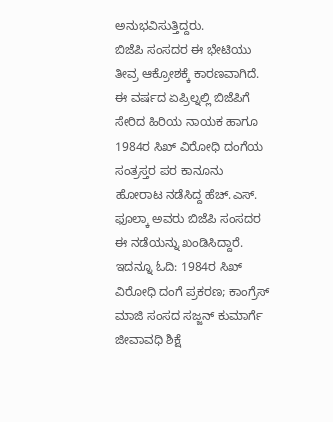ಅನುಭವಿಸುತ್ತಿದ್ದರು.
ಬಿಜೆಪಿ ಸಂಸದರ ಈ ಭೇಟಿಯು ತೀವ್ರ ಆಕ್ರೋಶಕ್ಕೆ ಕಾರಣವಾಗಿದೆ. ಈ ವರ್ಷದ ಏಪ್ರಿಲ್ನಲ್ಲಿ ಬಿಜೆಪಿಗೆ ಸೇರಿದ ಹಿರಿಯ ನಾಯಕ ಹಾಗೂ 1984ರ ಸಿಖ್ ವಿರೋಧಿ ದಂಗೆಯ ಸಂತ್ರಸ್ತರ ಪರ ಕಾನೂನು ಹೋರಾಟ ನಡೆಸಿದ್ದ ಹೆಚ್.ಎಸ್. ಫೂಲ್ಕಾ ಅವರು ಬಿಜೆಪಿ ಸಂಸದರ ಈ ನಡೆಯನ್ನು ಖಂಡಿಸಿದ್ದಾರೆ.
ಇದನ್ನೂ ಓದಿ: 1984ರ ಸಿಖ್ ವಿರೋಧಿ ದಂಗೆ ಪ್ರಕರಣ; ಕಾಂಗ್ರೆಸ್ ಮಾಜಿ ಸಂಸದ ಸಜ್ಜನ್ ಕುಮಾರ್ಗೆ ಜೀವಾವಧಿ ಶಿಕ್ಷೆ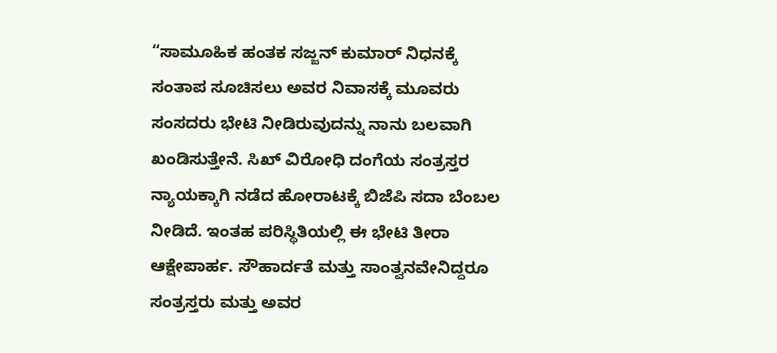“ಸಾಮೂಹಿಕ ಹಂತಕ ಸಜ್ಜನ್ ಕುಮಾರ್ ನಿಧನಕ್ಕೆ ಸಂತಾಪ ಸೂಚಿಸಲು ಅವರ ನಿವಾಸಕ್ಕೆ ಮೂವರು ಸಂಸದರು ಭೇಟಿ ನೀಡಿರುವುದನ್ನು ನಾನು ಬಲವಾಗಿ ಖಂಡಿಸುತ್ತೇನೆ. ಸಿಖ್ ವಿರೋಧಿ ದಂಗೆಯ ಸಂತ್ರಸ್ತರ ನ್ಯಾಯಕ್ಕಾಗಿ ನಡೆದ ಹೋರಾಟಕ್ಕೆ ಬಿಜೆಪಿ ಸದಾ ಬೆಂಬಲ ನೀಡಿದೆ. ಇಂತಹ ಪರಿಸ್ಥಿತಿಯಲ್ಲಿ ಈ ಭೇಟಿ ತೀರಾ ಆಕ್ಷೇಪಾರ್ಹ. ಸೌಹಾರ್ದತೆ ಮತ್ತು ಸಾಂತ್ವನವೇನಿದ್ದರೂ ಸಂತ್ರಸ್ತರು ಮತ್ತು ಅವರ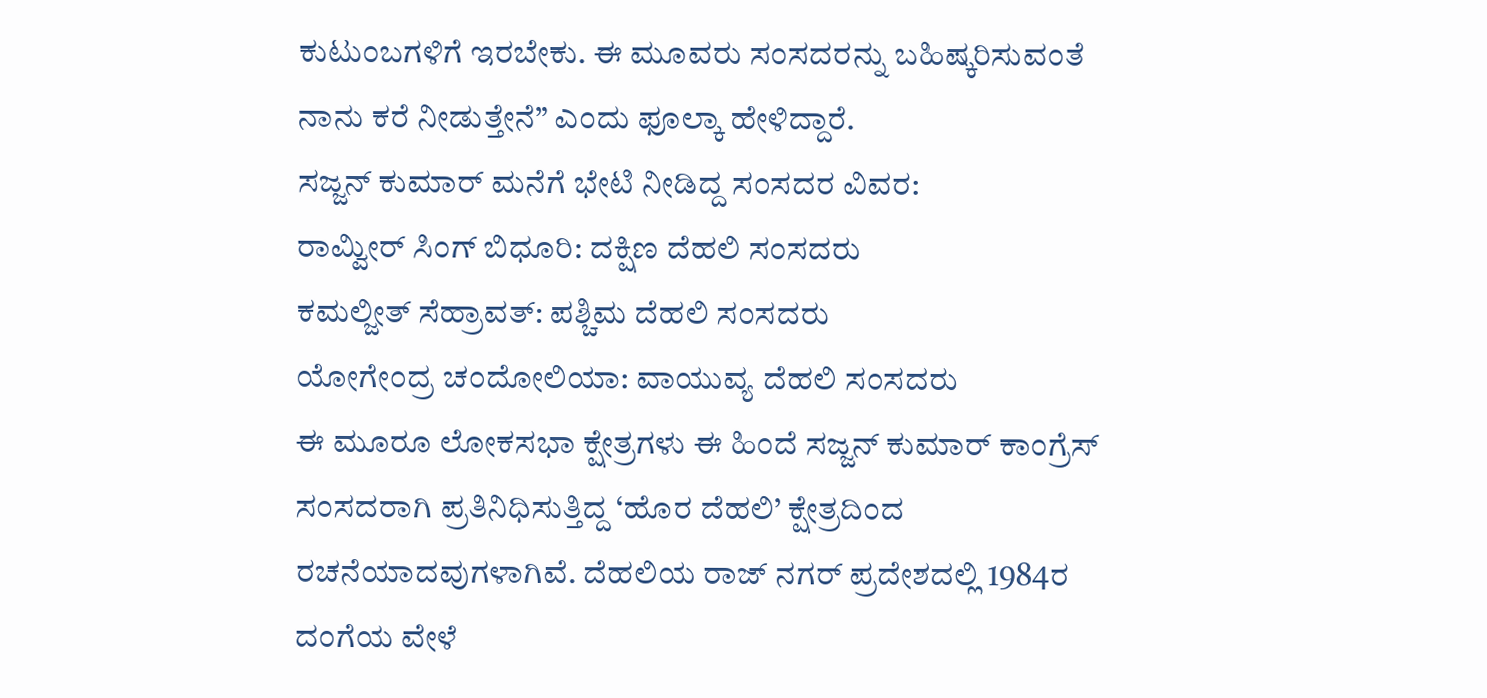ಕುಟುಂಬಗಳಿಗೆ ಇರಬೇಕು. ಈ ಮೂವರು ಸಂಸದರನ್ನು ಬಹಿಷ್ಕರಿಸುವಂತೆ ನಾನು ಕರೆ ನೀಡುತ್ತೇನೆ” ಎಂದು ಫೂಲ್ಕಾ ಹೇಳಿದ್ದಾರೆ.
ಸಜ್ಜನ್ ಕುಮಾರ್ ಮನೆಗೆ ಭೇಟಿ ನೀಡಿದ್ದ ಸಂಸದರ ವಿವರ:
ರಾಮ್ವೀರ್ ಸಿಂಗ್ ಬಿಧೂರಿ: ದಕ್ಷಿಣ ದೆಹಲಿ ಸಂಸದರು
ಕಮಲ್ಜೀತ್ ಸೆಹ್ರಾವತ್: ಪಶ್ಚಿಮ ದೆಹಲಿ ಸಂಸದರು
ಯೋಗೇಂದ್ರ ಚಂದೋಲಿಯಾ: ವಾಯುವ್ಯ ದೆಹಲಿ ಸಂಸದರು
ಈ ಮೂರೂ ಲೋಕಸಭಾ ಕ್ಷೇತ್ರಗಳು ಈ ಹಿಂದೆ ಸಜ್ಜನ್ ಕುಮಾರ್ ಕಾಂಗ್ರೆಸ್ ಸಂಸದರಾಗಿ ಪ್ರತಿನಿಧಿಸುತ್ತಿದ್ದ ‘ಹೊರ ದೆಹಲಿ’ ಕ್ಷೇತ್ರದಿಂದ ರಚನೆಯಾದವುಗಳಾಗಿವೆ. ದೆಹಲಿಯ ರಾಜ್ ನಗರ್ ಪ್ರದೇಶದಲ್ಲಿ 1984ರ ದಂಗೆಯ ವೇಳೆ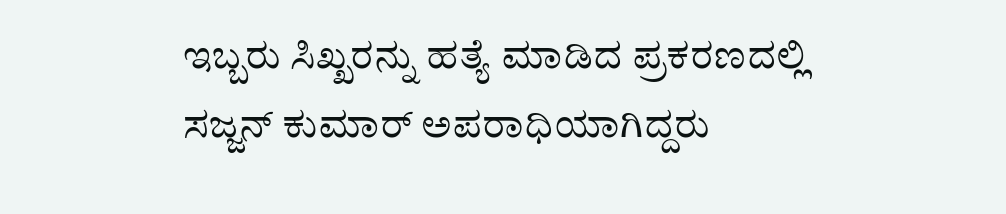ಇಬ್ಬರು ಸಿಖ್ಖರನ್ನು ಹತ್ಯೆ ಮಾಡಿದ ಪ್ರಕರಣದಲ್ಲಿ ಸಜ್ಜನ್ ಕುಮಾರ್ ಅಪರಾಧಿಯಾಗಿದ್ದರು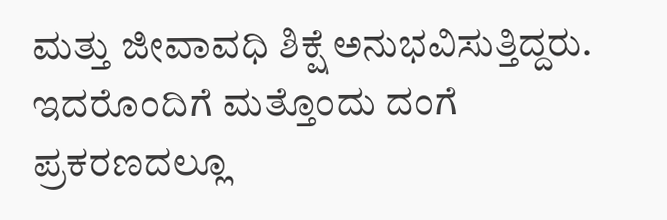ಮತ್ತು ಜೀವಾವಧಿ ಶಿಕ್ಷೆ ಅನುಭವಿಸುತ್ತಿದ್ದರು. ಇದರೊಂದಿಗೆ ಮತ್ತೊಂದು ದಂಗೆ ಪ್ರಕರಣದಲ್ಲೂ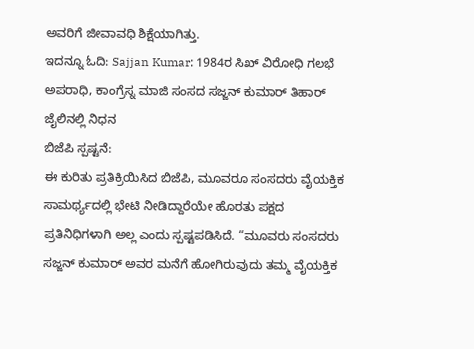ಅವರಿಗೆ ಜೀವಾವಧಿ ಶಿಕ್ಷೆಯಾಗಿತ್ತು.
ಇದನ್ನೂ ಓದಿ: Sajjan Kumar: 1984ರ ಸಿಖ್ ವಿರೋಧಿ ಗಲಭೆ ಅಪರಾಧಿ, ಕಾಂಗ್ರೆಸ್ನ ಮಾಜಿ ಸಂಸದ ಸಜ್ಜನ್ ಕುಮಾರ್ ತಿಹಾರ್ ಜೈಲಿನಲ್ಲಿ ನಿಧನ
ಬಿಜೆಪಿ ಸ್ಪಷ್ಟನೆ:
ಈ ಕುರಿತು ಪ್ರತಿಕ್ರಿಯಿಸಿದ ಬಿಜೆಪಿ, ಮೂವರೂ ಸಂಸದರು ವೈಯಕ್ತಿಕ ಸಾಮರ್ಥ್ಯದಲ್ಲಿ ಭೇಟಿ ನೀಡಿದ್ದಾರೆಯೇ ಹೊರತು ಪಕ್ಷದ ಪ್ರತಿನಿಧಿಗಳಾಗಿ ಅಲ್ಲ ಎಂದು ಸ್ಪಷ್ಟಪಡಿಸಿದೆ. “ಮೂವರು ಸಂಸದರು ಸಜ್ಜನ್ ಕುಮಾರ್ ಅವರ ಮನೆಗೆ ಹೋಗಿರುವುದು ತಮ್ಮ ವೈಯಕ್ತಿಕ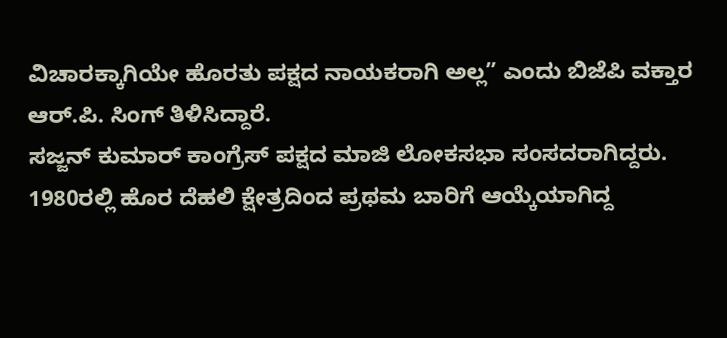ವಿಚಾರಕ್ಕಾಗಿಯೇ ಹೊರತು ಪಕ್ಷದ ನಾಯಕರಾಗಿ ಅಲ್ಲ” ಎಂದು ಬಿಜೆಪಿ ವಕ್ತಾರ ಆರ್.ಪಿ. ಸಿಂಗ್ ತಿಳಿಸಿದ್ದಾರೆ.
ಸಜ್ಜನ್ ಕುಮಾರ್ ಕಾಂಗ್ರೆಸ್ ಪಕ್ಷದ ಮಾಜಿ ಲೋಕಸಭಾ ಸಂಸದರಾಗಿದ್ದರು. 1980ರಲ್ಲಿ ಹೊರ ದೆಹಲಿ ಕ್ಷೇತ್ರದಿಂದ ಪ್ರಥಮ ಬಾರಿಗೆ ಆಯ್ಕೆಯಾಗಿದ್ದ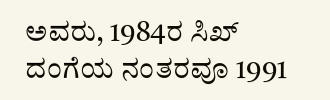ಅವರು, 1984ರ ಸಿಖ್ ದಂಗೆಯ ನಂತರವೂ 1991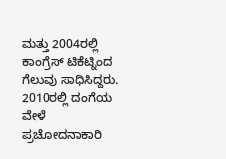ಮತ್ತು 2004ರಲ್ಲಿ ಕಾಂಗ್ರೆಸ್ ಟಿಕೆಟ್ನಿಂದ ಗೆಲುವು ಸಾಧಿಸಿದ್ದರು. 2010ರಲ್ಲಿ ದಂಗೆಯ ವೇಳೆ ಪ್ರಚೋದನಾಕಾರಿ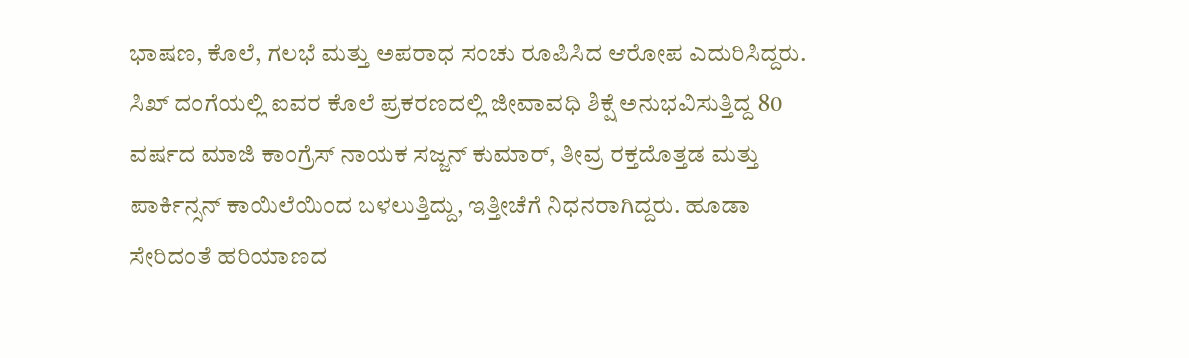ಭಾಷಣ, ಕೊಲೆ, ಗಲಭೆ ಮತ್ತು ಅಪರಾಧ ಸಂಚು ರೂಪಿಸಿದ ಆರೋಪ ಎದುರಿಸಿದ್ದರು. ಸಿಖ್ ದಂಗೆಯಲ್ಲಿ ಐವರ ಕೊಲೆ ಪ್ರಕರಣದಲ್ಲಿ ಜೀವಾವಧಿ ಶಿಕ್ಷೆ ಅನುಭವಿಸುತ್ತಿದ್ದ 80 ವರ್ಷದ ಮಾಜಿ ಕಾಂಗ್ರೆಸ್ ನಾಯಕ ಸಜ್ಜನ್ ಕುಮಾರ್, ತೀವ್ರ ರಕ್ತದೊತ್ತಡ ಮತ್ತು ಪಾರ್ಕಿನ್ಸನ್ ಕಾಯಿಲೆಯಿಂದ ಬಳಲುತ್ತಿದ್ದು, ಇತ್ತೀಚೆಗೆ ನಿಧನರಾಗಿದ್ದರು. ಹೂಡಾ ಸೇರಿದಂತೆ ಹರಿಯಾಣದ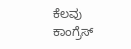ಕೆಲವು ಕಾಂಗ್ರೆಸ್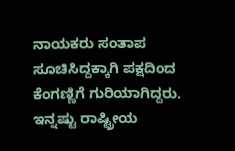ನಾಯಕರು ಸಂತಾಪ ಸೂಚಿಸಿದ್ದಕ್ಕಾಗಿ ಪಕ್ಷದಿಂದ ಕೆಂಗಣ್ಣಿಗೆ ಗುರಿಯಾಗಿದ್ದರು.
ಇನ್ನಷ್ಟು ರಾಷ್ಟ್ರೀಯ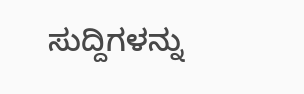ಸುದ್ದಿಗಳನ್ನು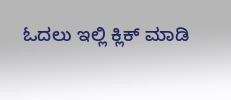ಓದಲು ಇಲ್ಲಿ ಕ್ಲಿಕ್ ಮಾಡಿ